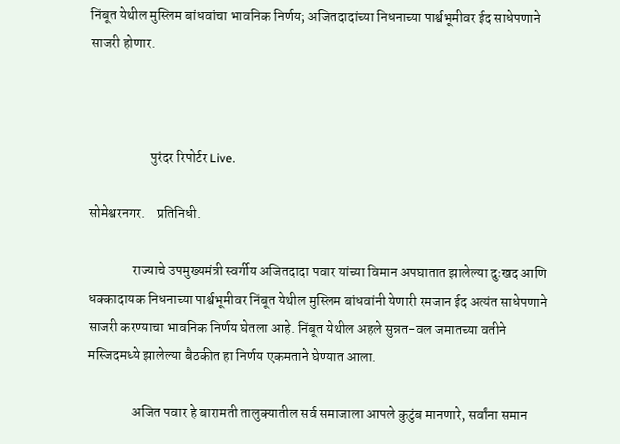निंबूत येथील मुस्लिम बांधवांचा भावनिक निर्णय; अजितदादांच्या निधनाच्या पार्श्वभूमीवर ईद साधेपणाने साजरी होणार.



                      पुरंदर रिपोर्टर Live.

सोमेश्वरनगर.    प्रतिनिधी.

                राज्याचे उपमुख्यमंत्री स्वर्गीय अजितदादा पवार यांच्या विमान अपघातात झालेल्या दुःखद आणि धक्कादायक निधनाच्या पार्श्वभूमीवर निंबूत येथील मुस्लिम बांधवांनी येणारी रमजान ईद अत्यंत साधेपणाने साजरी करण्याचा भावनिक निर्णय घेतला आहे. निंबूत येथील अहले सुन्नत-वल जमातच्या वतीने मस्जिदमध्ये झालेल्या बैठकीत हा निर्णय एकमताने घेण्यात आला.

                अजित पवार हे बारामती तालुक्यातील सर्व समाजाला आपले कुटुंब मानणारे, सर्वांना समान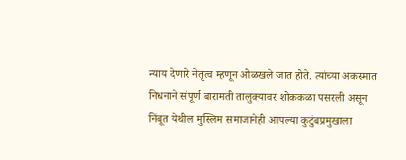न्याय देणारे नेतृत्व म्हणून ओळखले जात होते. त्यांच्या अकस्मात निधनाने संपूर्ण बारामती तालुक्यावर शोककळा पसरली असून निंबूत येथील मुस्लिम समाजानेही आपल्या कुटुंबप्रमुखाला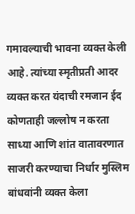गमावल्याची भावना व्यक्त केली आहे. त्यांच्या स्मृतीप्रती आदर व्यक्त करत यंदाची रमजान ईद कोणताही जल्लोष न करता साध्या आणि शांत वातावरणात साजरी करण्याचा निर्धार मुस्लिम बांधवांनी व्यक्त केला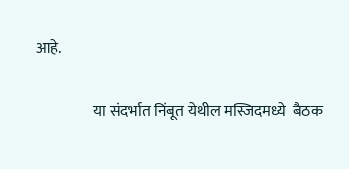आहे.

                   या संदर्भात निंबूत येथील मस्जिदमध्ये  बैठक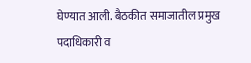घेण्यात आली. बैठकीत समाजातील प्रमुख पदाधिकारी व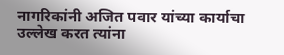नागरिकांनी अजित पवार यांच्या कार्याचा उल्लेख करत त्यांना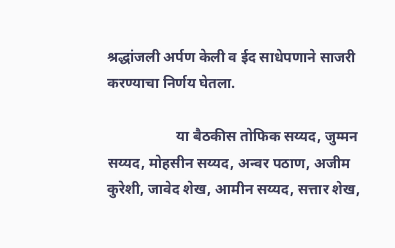श्रद्धांजली अर्पण केली व ईद साधेपणाने साजरी करण्याचा निर्णय घेतला.

                   या बैठकीस तोफिक सय्यद, जुम्मन सय्यद, मोहसीन सय्यद, अन्वर पठाण, अजीम कुरेशी, जावेद शेख, आमीन सय्यद, सत्तार शेख,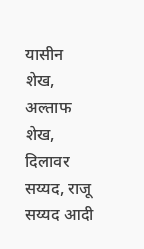यासीन शेख, अल्ताफ शेख, दिलावर सय्यद, राजू सय्यद आदी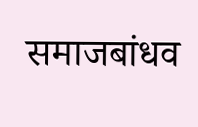समाजबांधव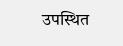उपस्थित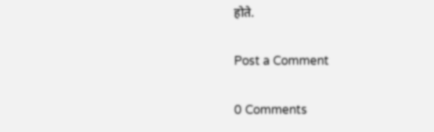होते.

Post a Comment

0 Comments